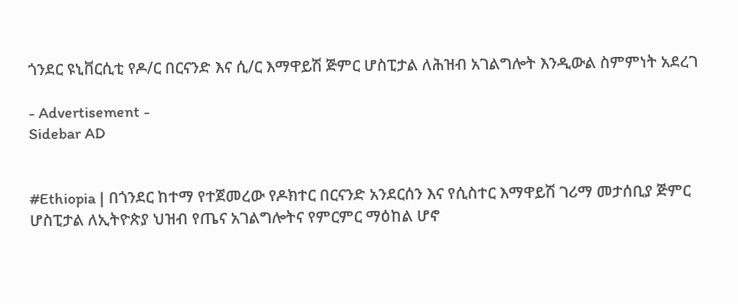ጎንደር ዩኒቨርሲቲ የዶ/ር በርናንድ እና ሲ/ር እማዋይሽ ጅምር ሆስፒታል ለሕዝብ አገልግሎት እንዲውል ስምምነት አደረገ

- Advertisement -
Sidebar AD


#Ethiopia | በጎንደር ከተማ የተጀመረው የዶክተር በርናንድ አንደርሰን እና የሲስተር እማዋይሽ ገሪማ መታሰቢያ ጅምር ሆስፒታል ለኢትዮጵያ ህዝብ የጤና አገልግሎትና የምርምር ማዕከል ሆኖ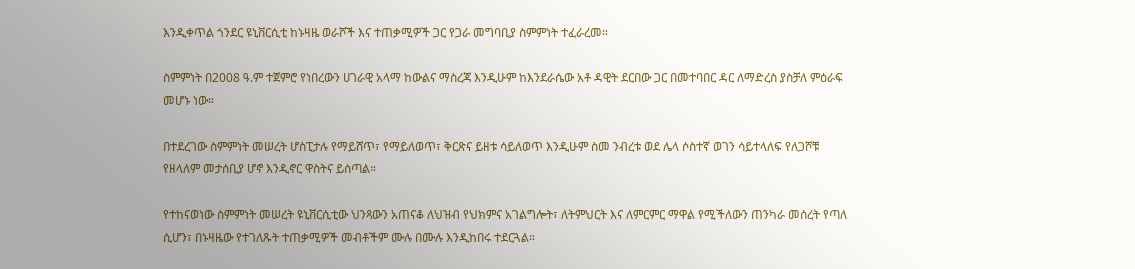እንዲቀጥል ጎንደር ዩኒቨርሲቲ ከኑዛዜ ወራሾች እና ተጠቃሚዎች ጋር የጋራ መግባቢያ ስምምነት ተፈራረመ።

ስምምነት በ2008 ዓ.ም ተጀምሮ የነበረውን ሀገራዊ አላማ ከውልና ማስረጃ እንዲሁም ከእንደራሴው አቶ ዳዊት ደርበው ጋር በመተባበር ዳር ለማድረስ ያስቻለ ምዕራፍ መሆኑ ነው።

በተደረገው ስምምነት መሠረት ሆስፒታሉ የማይሸጥ፣ የማይለወጥ፣ ቅርጽና ይዘቱ ሳይለወጥ እንዲሁም ስመ ንብረቱ ወደ ሌላ ሶስተኛ ወገን ሳይተላለፍ የለጋሾቹ የዘላለም መታሰቢያ ሆኖ እንዲኖር ዋስትና ይሰጣል።

የተከናወነው ስምምነት መሠረት ዩኒቨርሲቲው ህንጻውን አጠናቆ ለህዝብ የህክምና አገልግሎት፣ ለትምህርት እና ለምርምር ማዋል የሚችለውን ጠንካራ መሰረት የጣለ ሲሆን፣ በኑዛዜው የተገለጹት ተጠቃሚዎች መብቶችም ሙሉ በሙሉ እንዲከበሩ ተደርጓል።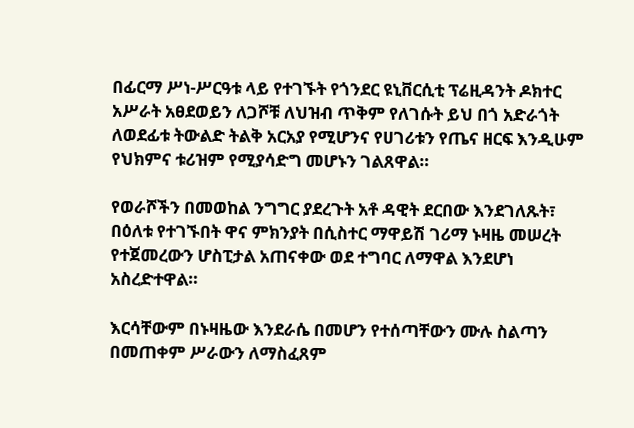በፊርማ ሥነ-ሥርዓቱ ላይ የተገኙት የጎንደር ዩኒቨርሲቲ ፕሬዚዳንት ዶክተር አሥራት አፀደወይን ለጋሾቹ ለህዝብ ጥቅም የለገሱት ይህ በጎ አድራጎት ለወደፊቱ ትውልድ ትልቅ አርአያ የሚሆንና የሀገሪቱን የጤና ዘርፍ እንዲሁም የህክምና ቱሪዝም የሚያሳድግ መሆኑን ገልጸዋል።

የወራሾችን በመወከል ንግግር ያደረጉት አቶ ዳዊት ደርበው እንደገለጹት፣ በዕለቱ የተገኙበት ዋና ምክንያት በሲስተር ማዋይሽ ገሪማ ኑዛዜ መሠረት የተጀመረውን ሆስፒታል አጠናቀው ወደ ተግባር ለማዋል እንደሆነ አስረድተዋል።

እርሳቸውም በኑዛዜው እንደራሴ በመሆን የተሰጣቸውን ሙሉ ስልጣን በመጠቀም ሥራውን ለማስፈጸም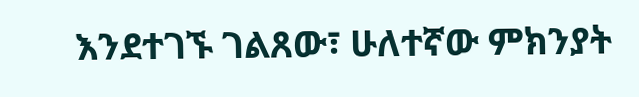እንደተገኙ ገልጸው፣ ሁለተኛው ምክንያት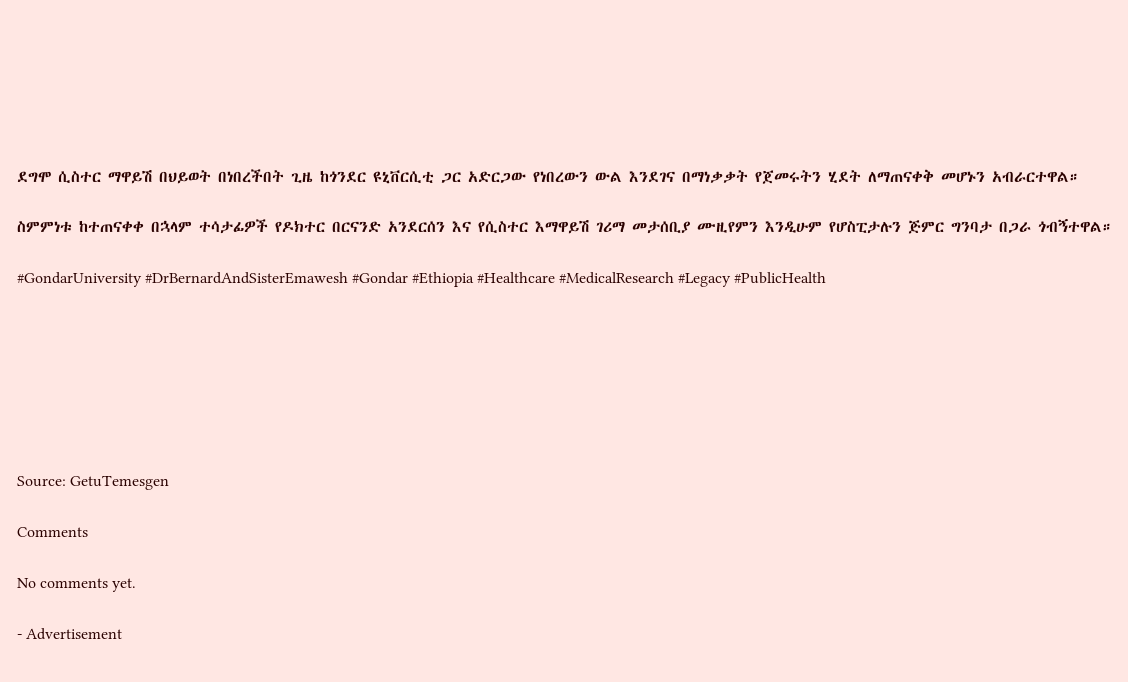ደግሞ ሲስተር ማዋይሽ በህይወት በነበረችበት ጊዜ ከጎንደር ዩኒቨርሲቲ ጋር አድርጋው የነበረውን ውል እንደገና በማነቃቃት የጀመሩትን ሂደት ለማጠናቀቅ መሆኑን አብራርተዋል።

ስምምነቱ ከተጠናቀቀ በኋላም ተሳታፊዎች የዶክተር በርናንድ አንደርሰን እና የሲስተር እማዋይሽ ገሪማ መታሰቢያ ሙዚየምን እንዲሁም የሆስፒታሉን ጅምር ግንባታ በጋራ ጎብኝተዋል።

#GondarUniversity #DrBernardAndSisterEmawesh #Gondar #Ethiopia #Healthcare #MedicalResearch #Legacy #PublicHealth







Source: GetuTemesgen

Comments

No comments yet.

- Advertisement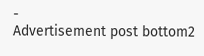-
Advertisement post bottom2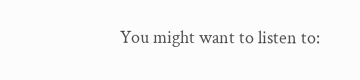You might want to listen to: